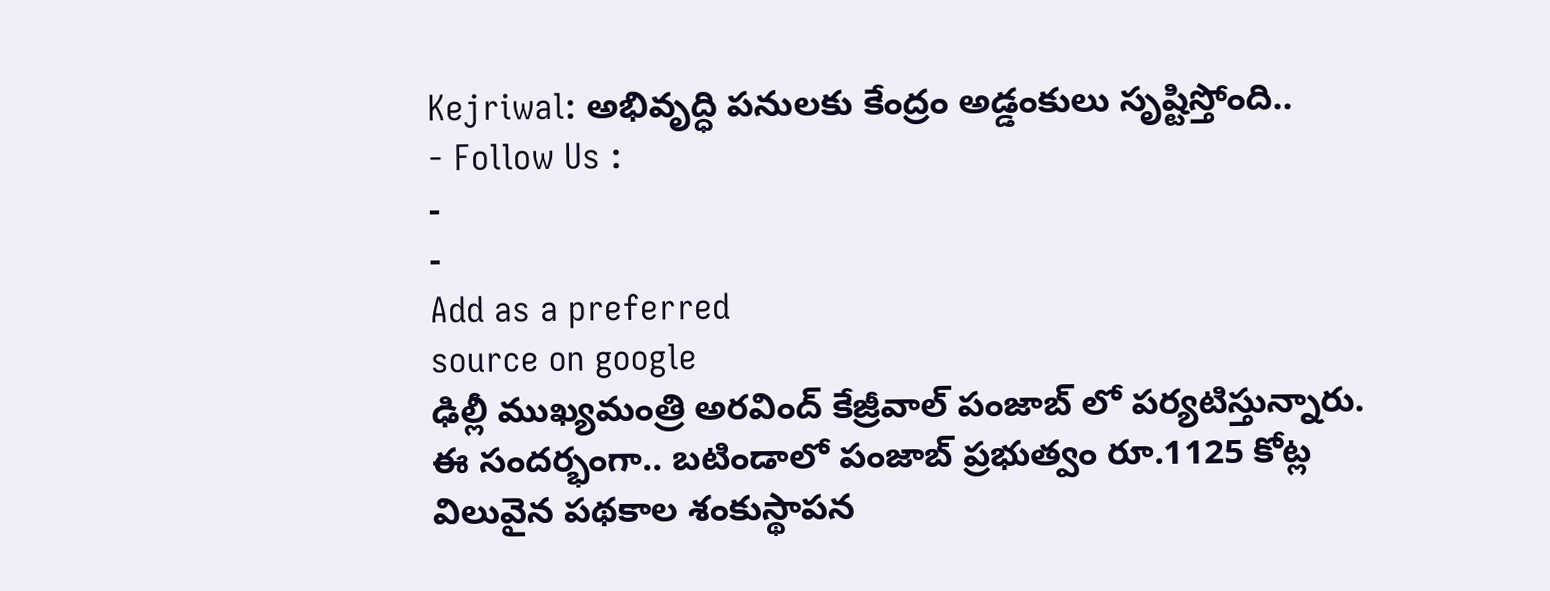Kejriwal: అభివృద్ధి పనులకు కేంద్రం అడ్డంకులు సృష్టిస్తోంది..
- Follow Us :
-
-
Add as a preferred
source on google
ఢిల్లీ ముఖ్యమంత్రి అరవింద్ కేజ్రీవాల్ పంజాబ్ లో పర్యటిస్తున్నారు. ఈ సందర్భంగా.. బటిండాలో పంజాబ్ ప్రభుత్వం రూ.1125 కోట్ల విలువైన పథకాల శంకుస్థాపన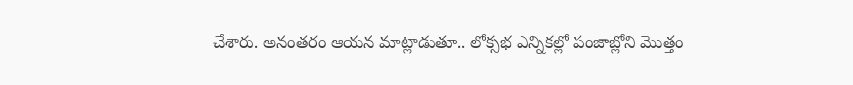చేశారు. అనంతరం ఆయన మాట్లాడుతూ.. లోక్సభ ఎన్నికల్లో పంజాబ్లోని మొత్తం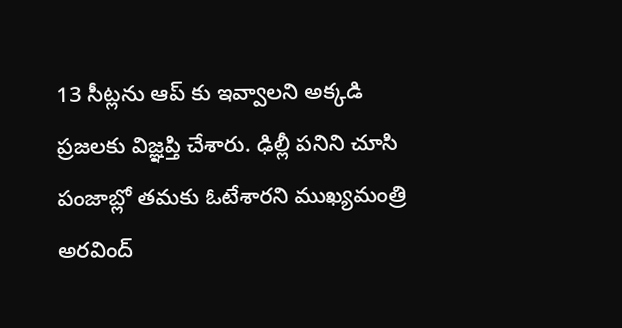13 సీట్లను ఆప్ కు ఇవ్వాలని అక్కడి ప్రజలకు విజ్ఞప్తి చేశారు. ఢిల్లీ పనిని చూసి పంజాబ్లో తమకు ఓటేశారని ముఖ్యమంత్రి అరవింద్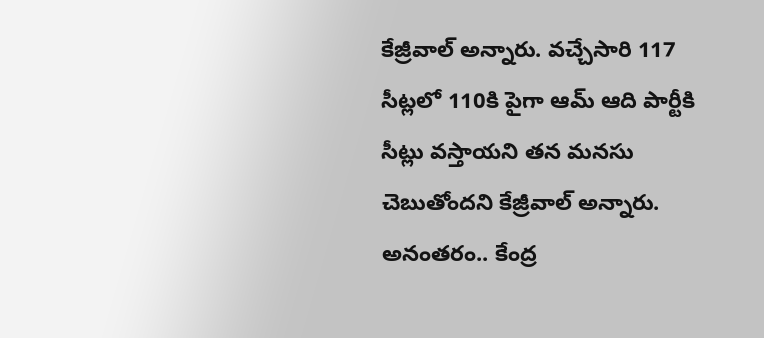కేజ్రీవాల్ అన్నారు. వచ్చేసారి 117 సీట్లలో 110కి పైగా ఆమ్ ఆది పార్టీకి సీట్లు వస్తాయని తన మనసు చెబుతోందని కేజ్రీవాల్ అన్నారు. అనంతరం.. కేంద్ర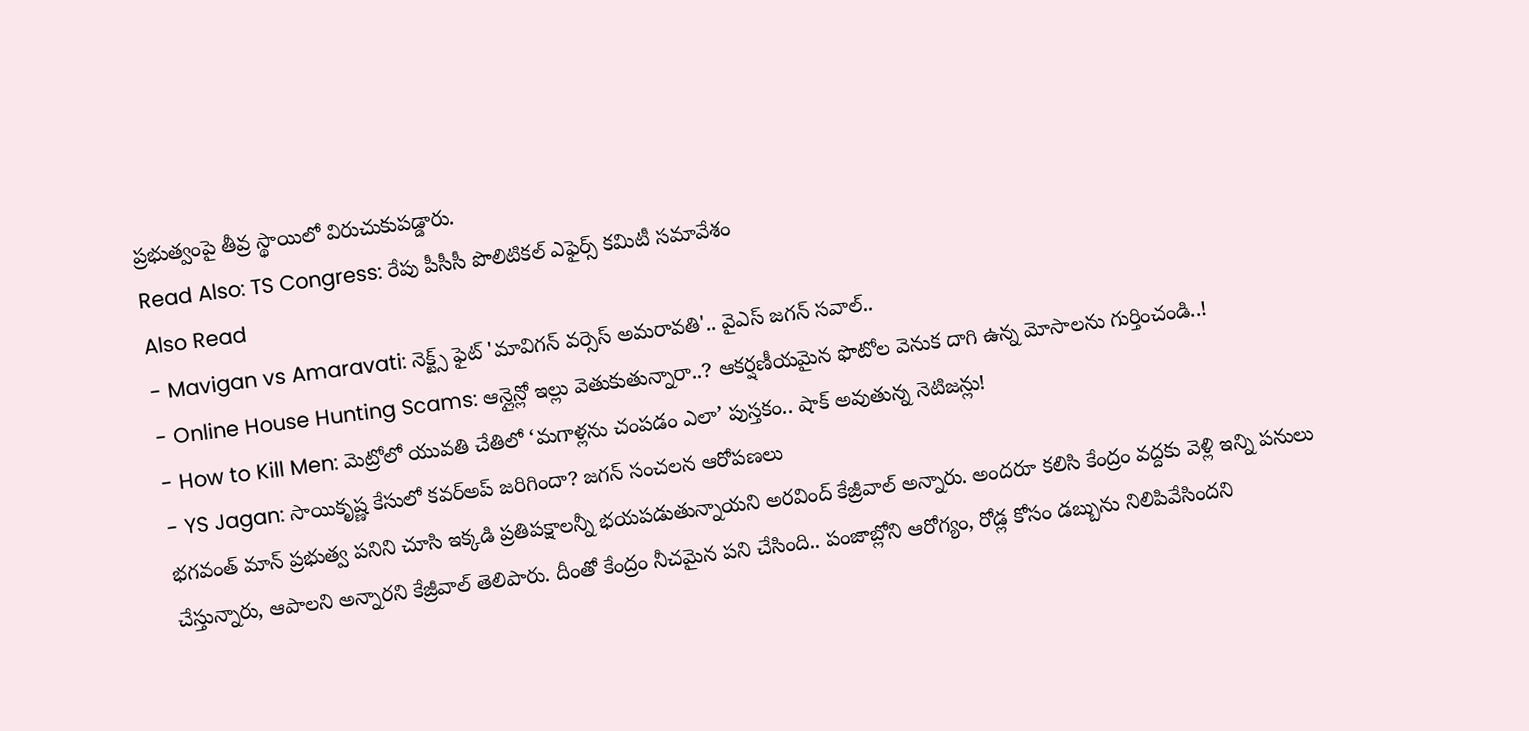ప్రభుత్వంపై తీవ్ర స్థాయిలో విరుచుకుపడ్డారు.
Read Also: TS Congress: రేపు పీసీసీ పొలిటికల్ ఎఫైర్స్ కమిటీ సమావేశం
Also Read
- Mavigan vs Amaravati: నెక్ట్స్ ఫైట్ 'మావిగన్ వర్సెస్ అమరావతి'.. వైఎస్ జగన్ సవాల్..
- Online House Hunting Scams: ఆన్లైన్లో ఇల్లు వెతుకుతున్నారా..? ఆకర్షణీయమైన ఫొటోల వెనుక దాగి ఉన్న మోసాలను గుర్తించండి..!
- How to Kill Men: మెట్రోలో యువతి చేతిలో ‘మగాళ్లను చంపడం ఎలా’ పుస్తకం.. షాక్ అవుతున్న నెటిజన్లు!
- YS Jagan: సాయికృష్ణ కేసులో కవర్అప్ జరిగిందా? జగన్ సంచలన ఆరోపణలు
భగవంత్ మాన్ ప్రభుత్వ పనిని చూసి ఇక్కడి ప్రతిపక్షాలన్నీ భయపడుతున్నాయని అరవింద్ కేజ్రీవాల్ అన్నారు. అందరూ కలిసి కేంద్రం వద్దకు వెళ్లి ఇన్ని పనులు చేస్తున్నారు, ఆపాలని అన్నారని కేజ్రీవాల్ తెలిపారు. దీంతో కేంద్రం నీచమైన పని చేసింది.. పంజాబ్లోని ఆరోగ్యం, రోడ్ల కోసం డబ్బును నిలిపివేసిందని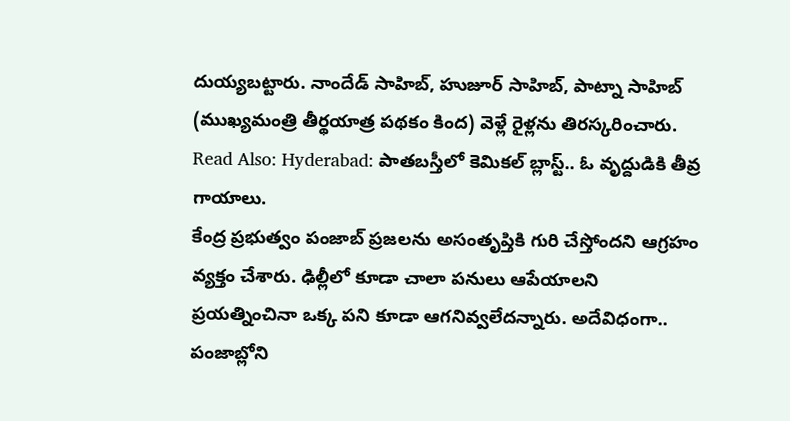దుయ్యబట్టారు. నాందేడ్ సాహిబ్, హుజూర్ సాహిబ్, పాట్నా సాహిబ్ (ముఖ్యమంత్రి తీర్థయాత్ర పథకం కింద) వెళ్లే రైళ్లను తిరస్కరించారు.
Read Also: Hyderabad: పాతబస్తీలో కెమికల్ బ్లాస్ట్.. ఓ వృద్దుడికి తీవ్ర గాయాలు.
కేంద్ర ప్రభుత్వం పంజాబ్ ప్రజలను అసంతృప్తికి గురి చేస్తోందని ఆగ్రహం వ్యక్తం చేశారు. ఢిల్లీలో కూడా చాలా పనులు ఆపేయాలని ప్రయత్నించినా ఒక్క పని కూడా ఆగనివ్వలేదన్నారు. అదేవిధంగా.. పంజాబ్లోని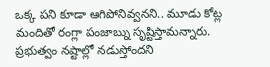ఒక్క పని కూడా ఆగిపోనివ్వనని.. మూడు కోట్ల మందితో రంగ్లా పంజాబ్ను సృష్టిస్తామన్నారు. ప్రభుత్వం నష్టాల్లో నడుస్తోందని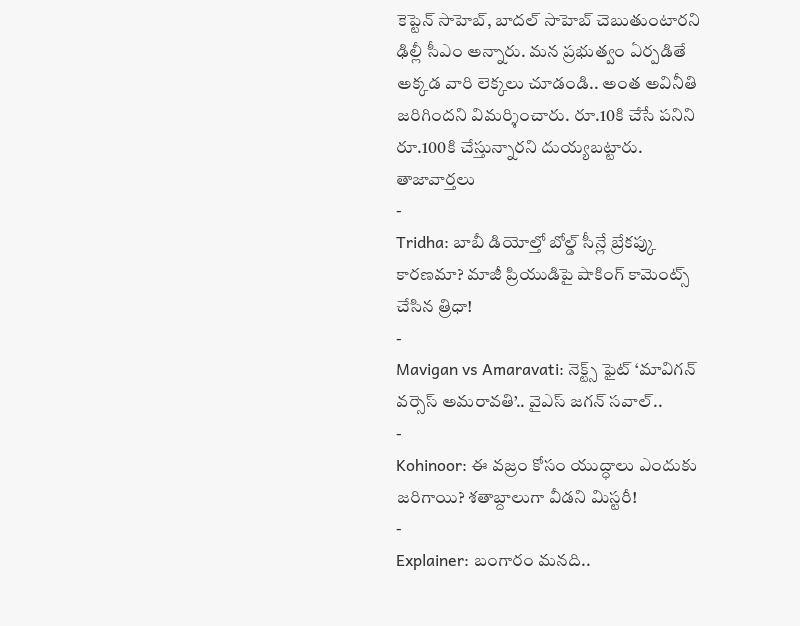కెప్టెన్ సాహెబ్, బాదల్ సాహెబ్ చెబుతుంటారని ఢిల్లీ సీఎం అన్నారు. మన ప్రభుత్వం ఏర్పడితే అక్కడ వారి లెక్కలు చూడండి.. అంత అవినీతి జరిగిందని విమర్శించారు. రూ.10కి చేసే పనిని రూ.100కి చేస్తున్నారని దుయ్యబట్టారు.
తాజావార్తలు
-
Tridha: బాబీ డియోల్తో బోల్డ్ సీన్లే బ్రేకప్కు కారణమా? మాజీ ప్రియుడిపై షాకింగ్ కామెంట్స్ చేసిన త్రిధా!
-
Mavigan vs Amaravati: నెక్ట్స్ ఫైట్ ‘మావిగన్ వర్సెస్ అమరావతి’.. వైఎస్ జగన్ సవాల్..
-
Kohinoor: ఈ వజ్రం కోసం యుద్ధాలు ఎందుకు జరిగాయి? శతాబ్దాలుగా వీడని మిస్టరీ!
-
Explainer: బంగారం మనది..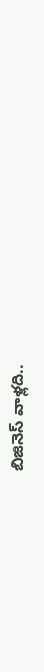బిజినెస్ వాళ్లది..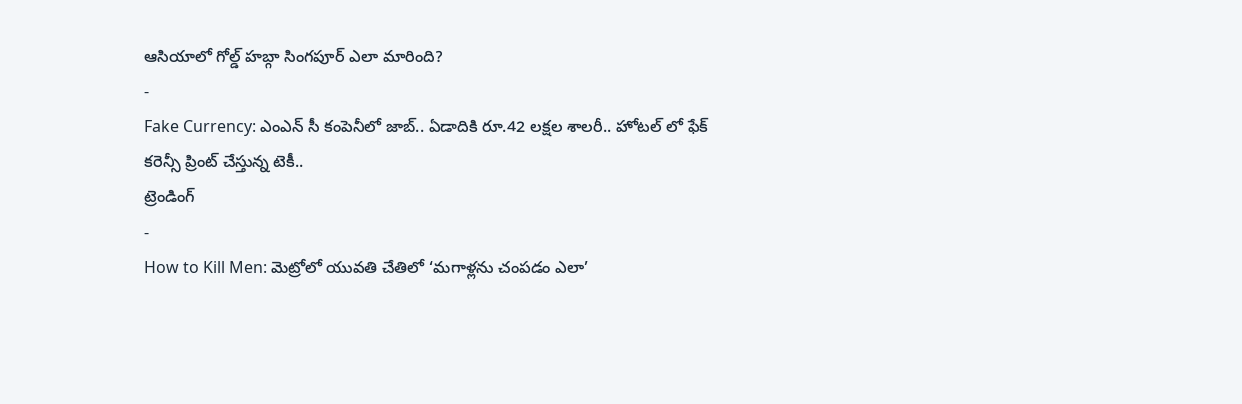ఆసియాలో గోల్డ్ హబ్గా సింగపూర్ ఎలా మారింది?
-
Fake Currency: ఎంఎన్ సీ కంపెనీలో జాబ్.. ఏడాదికి రూ.42 లక్షల శాలరీ.. హోటల్ లో ఫేక్ కరెన్సీ ప్రింట్ చేస్తున్న టెకీ..
ట్రెండింగ్
-
How to Kill Men: మెట్రోలో యువతి చేతిలో ‘మగాళ్లను చంపడం ఎలా’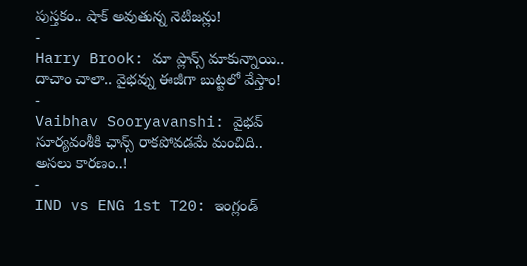పుస్తకం.. షాక్ అవుతున్న నెటిజన్లు!
-
Harry Brook: మా ప్లాన్స్ మాకున్నాయి.. దాచాం చాలా.. వైభవ్ను ఈజీగా బుట్టలో వేస్తాం!
-
Vaibhav Sooryavanshi: వైభవ్ సూర్యవంశీకి ఛాన్స్ రాకపోవడమే మంచిది.. అసలు కారణం..!
-
IND vs ENG 1st T20: ఇంగ్లండ్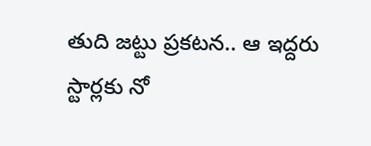తుది జట్టు ప్రకటన.. ఆ ఇద్దరు స్టార్లకు నో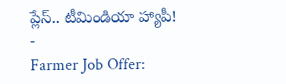ప్లేస్.. టీమిండియా హ్యాపీ!
-
Farmer Job Offer: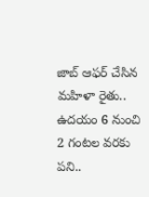జాబ్ ఆఫర్ చేసిన మహిళా రైతు.. ఉదయం 6 నుంచి 2 గంటల వరకు పని..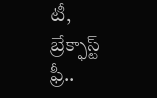టీ, బ్రేక్ఫాస్ట్ ఫ్రీ..